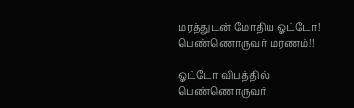மரத்துடன் மோதிய ஓட்டோ! பெண்ணொருவர் மரணம்!!

ஓட்டோ விபத்தில் பெண்ணொருவர்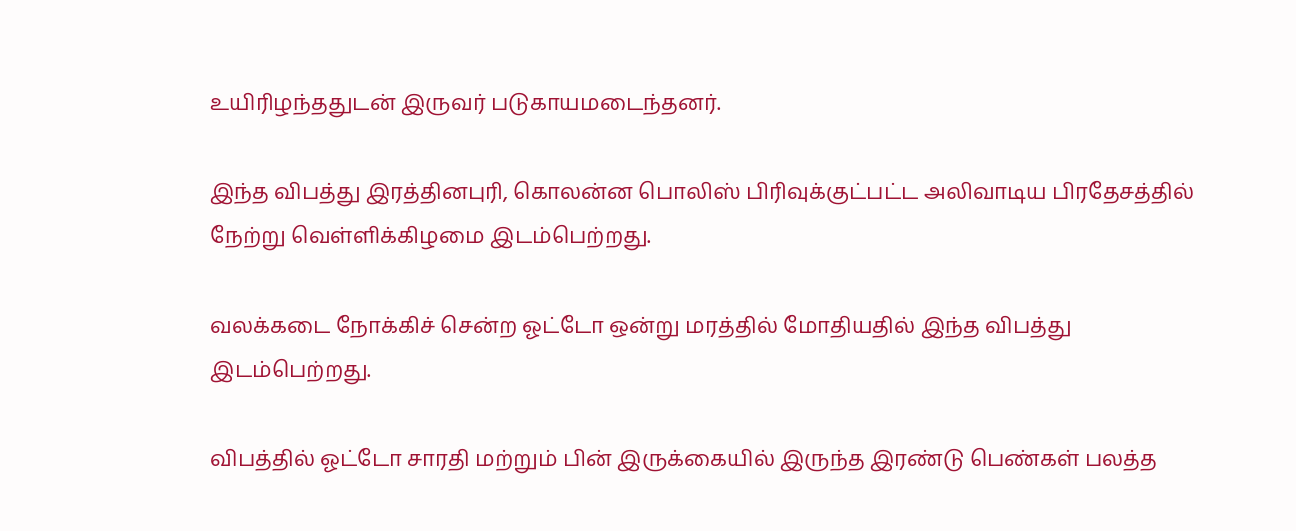உயிரிழந்ததுடன் இருவர் படுகாயமடைந்தனர்.

இந்த விபத்து இரத்தினபுரி, கொலன்ன பொலிஸ் பிரிவுக்குட்பட்ட அலிவாடிய பிரதேசத்தில் நேற்று வெள்ளிக்கிழமை இடம்பெற்றது.

வலக்கடை நோக்கிச் சென்ற ஓட்டோ ஒன்று மரத்தில் மோதியதில் இந்த விபத்து இடம்பெற்றது.

விபத்தில் ஓட்டோ சாரதி மற்றும் பின் இருக்கையில் இருந்த இரண்டு பெண்கள் பலத்த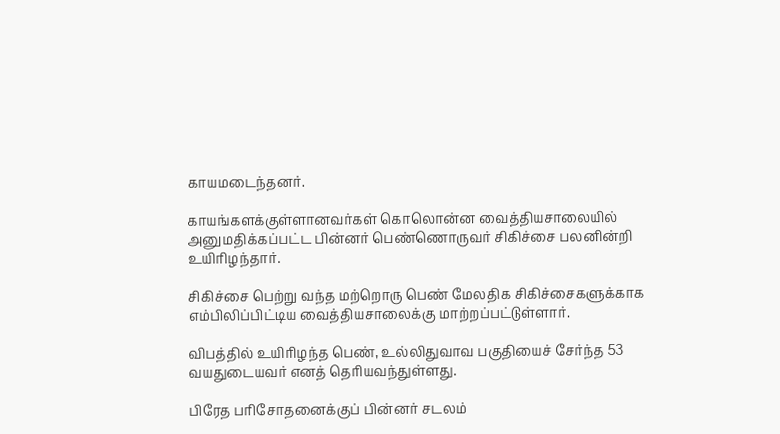காயமடைந்தனர்.

காயங்களக்குள்ளானவர்கள் கொலொன்ன வைத்தியசாலையில் அனுமதிக்கப்பட்ட பின்னர் பெண்ணொருவர் சிகிச்சை பலனின்றி உயிரிழந்தார்.

சிகிச்சை பெற்று வந்த மற்றொரு பெண் மேலதிக சிகிச்சைகளுக்காக எம்பிலிப்பிட்டிய வைத்தியசாலைக்கு மாற்றப்பட்டுள்ளார்.

விபத்தில் உயிரிழந்த பெண், உல்லிதுவாவ பகுதியைச் சேர்ந்த 53 வயதுடையவர் எனத் தெரியவந்துள்ளது.

பிரேத பரிசோதனைக்குப் பின்னர் சடலம்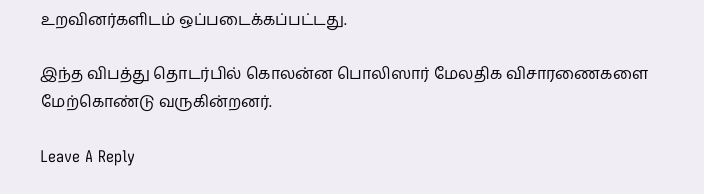உறவினர்களிடம் ஒப்படைக்கப்பட்டது.

இந்த விபத்து தொடர்பில் கொலன்ன பொலிஸார் மேலதிக விசாரணைகளை மேற்கொண்டு வருகின்றனர்.

Leave A Reply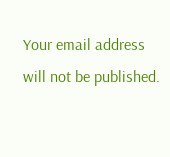Your email address will not be published.